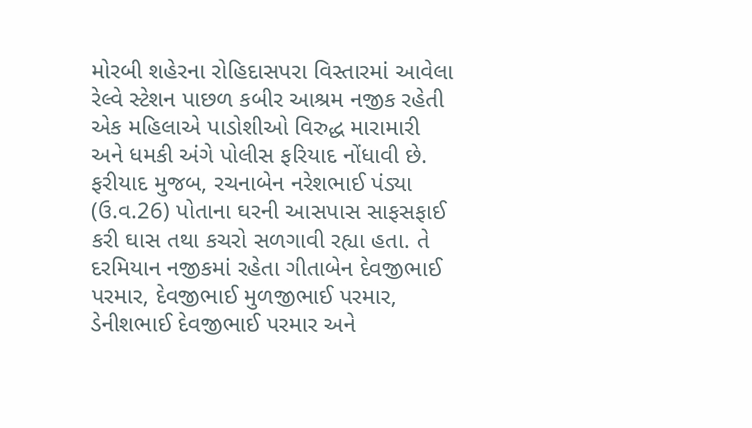મોરબી શહેરના રોહિદાસપરા વિસ્તારમાં આવેલા રેલ્વે સ્ટેશન પાછળ કબીર આશ્રમ નજીક રહેતી એક મહિલાએ પાડોશીઓ વિરુદ્ધ મારામારી અને ધમકી અંગે પોલીસ ફરિયાદ નોંધાવી છે.
ફરીયાદ મુજબ, રચનાબેન નરેશભાઈ પંડ્યા (ઉ.વ.26) પોતાના ઘરની આસપાસ સાફસફાઈ કરી ઘાસ તથા કચરો સળગાવી રહ્યા હતા. તે દરમિયાન નજીકમાં રહેતા ગીતાબેન દેવજીભાઈ પરમાર, દેવજીભાઈ મુળજીભાઈ પરમાર, ડેનીશભાઈ દેવજીભાઈ પરમાર અને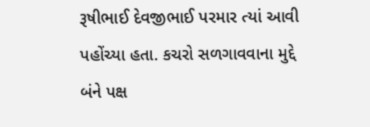રૂષીભાઈ દેવજીભાઈ પરમાર ત્યાં આવી પહોંચ્યા હતા. કચરો સળગાવવાના મુદ્દે બંને પક્ષ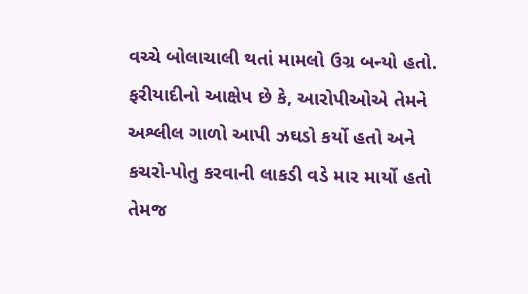વચ્ચે બોલાચાલી થતાં મામલો ઉગ્ર બન્યો હતો.
ફરીયાદીનો આક્ષેપ છે કે, આરોપીઓએ તેમને અશ્લીલ ગાળો આપી ઝઘડો કર્યો હતો અને કચરો-પોતુ કરવાની લાકડી વડે માર માર્યો હતો તેમજ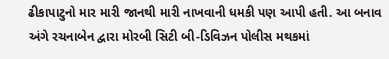ઢીકાપાટુનો માર મારી જાનથી મારી નાખવાની ધમકી પણ આપી હતી. આ બનાવ અંગે રચનાબેન દ્વારા મોરબી સિટી બી-ડિવિઝન પોલીસ મથકમાં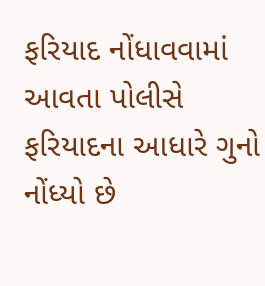ફરિયાદ નોંધાવવામાં આવતા પોલીસે ફરિયાદના આધારે ગુનો નોંધ્યો છે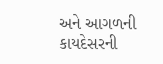અને આગળની કાયદેસરની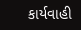કાર્યવાહી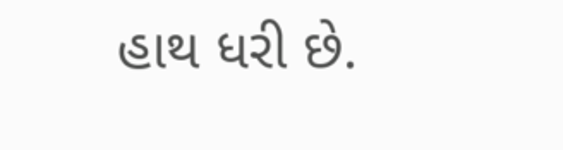હાથ ધરી છે.